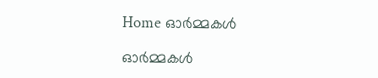Home ഓർമ്മകൾ

ഓർമ്മകൾ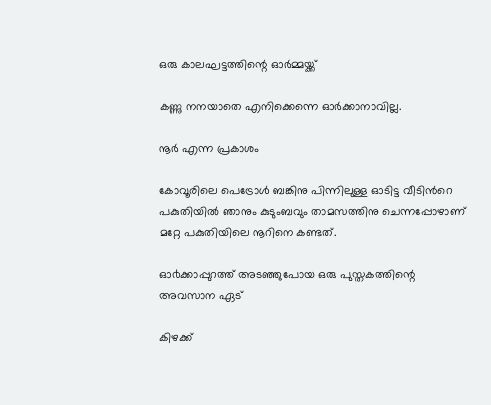ഒരു കാലഘട്ടത്തിന്റെ ഓർമ്മയ്ക്ക്

കണ്ണു നനയാതെ എനിക്കെന്നെ ഓർക്കാനാവില്ല.

നൂര്‍ എന്ന പ്രകാശം

കോവൂരിലെ പെട്രോള്‍ ബങ്കിനു പിന്നിലുള്ള ഓടിട്ട വീടിന്‍റെ പകുതിയില്‍ ഞാനും കുടുംബവും താമസത്തിനു ചെന്നപ്പോഴാണ് മറ്റേ പകുതിയിലെ നൂറിനെ കണ്ടത്.

ഓ൪ക്കാപ്പുറത്ത് അടഞ്ഞുപോയ ഒരു പുസ്തകത്തിന്റെ അവസാന ഏട്

കിഴക്ക്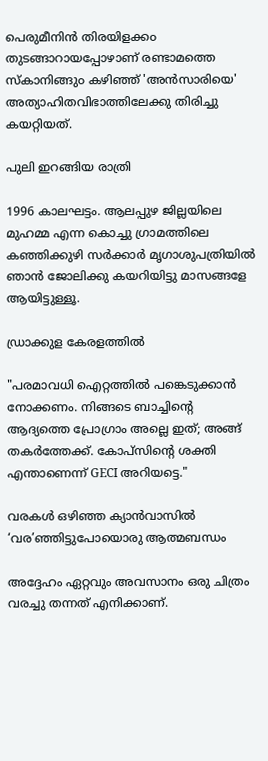പെരുമീനിൻ തിരയിളക്ക൦ തുടങ്ങാറായപ്പോഴാണ് രണ്ടാമത്തെ സ്കാനിങ്ങു൦ കഴിഞ്ഞ് 'അൻസാരിയെ' അത്യാഹിതവിഭാത്തിലേക്കു തിരിച്ചു കയറ്റിയത്.

പുലി ഇറങ്ങിയ രാത്രി

1996 കാലഘട്ടം. ആലപ്പുഴ ജില്ലയിലെ മുഹമ്മ എന്ന കൊച്ചു ഗ്രാമത്തിലെ കഞ്ഞിക്കുഴി സർക്കാർ മൃഗാശുപത്രിയിൽ ഞാൻ ജോലിക്കു കയറിയിട്ടു മാസങ്ങളേ ആയിട്ടുള്ളൂ.

ഡ്രാക്കുള കേരളത്തിൽ

"പരമാവധി ഐറ്റത്തിൽ പങ്കെടുക്കാൻ നോക്കണം. നിങ്ങടെ ബാച്ചിന്റെ ആദ്യത്തെ പ്രോഗ്രാം അല്ലെ ഇത്; അങ്ങ് തകർത്തേക്ക്. കോപ്‌സിന്റെ ശക്തി എന്താണെന്ന് GECI അറിയട്ടെ."

വരകൾ ഒഴിഞ്ഞ ക്യാൻവാസിൽ ‘വര’ഞ്ഞിട്ടുപോയൊരു ആത്മബന്ധം

അദ്ദേഹം ഏറ്റവും അവസാനം ഒരു ചിത്രം വരച്ചു തന്നത് എനിക്കാണ്.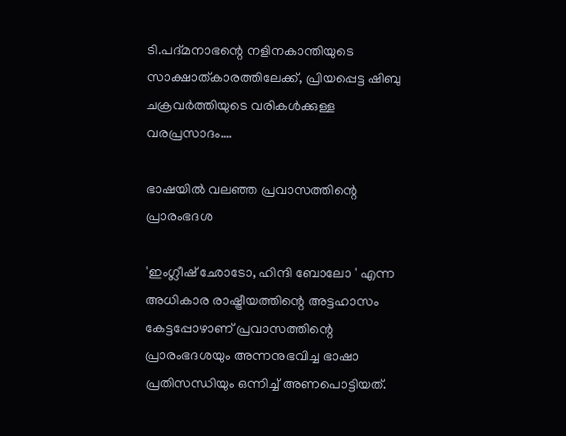ടി.പദ്മനാഭന്റെ നളിനകാന്തിയുടെ സാക്ഷാത്കാരത്തിലേക്ക്, പ്രിയപ്പെട്ട ഷിബു ചക്രവർത്തിയുടെ വരികൾക്കുള്ള വരപ്രസാദം….

ഭാഷയിൽ വലഞ്ഞ പ്രവാസത്തിന്റെ പ്രാരംഭദശ

'ഇംഗ്ലീഷ് ഛോടോ, ഹിന്ദി ബോലോ ' എന്ന അധികാര രാഷ്ട്രീയത്തിന്റെ അട്ടഹാസം കേട്ടപ്പോഴാണ് പ്രവാസത്തിന്റെ പ്രാരംഭദശയും അന്നനുഭവിച്ച ഭാഷാ പ്രതിസന്ധിയും ഒന്നിച്ച് അണപൊട്ടിയത്.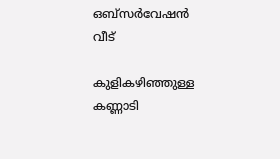ഒബ്സർവേഷൻ വീട്

കുളികഴിഞ്ഞുള്ള കണ്ണാടി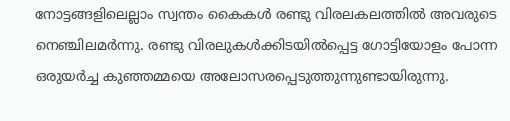നോട്ടങ്ങളിലെല്ലാം സ്വന്തം കൈകൾ രണ്ടു വിരലകലത്തിൽ അവരുടെ നെഞ്ചിലമർന്നു. രണ്ടു വിരലുകൾക്കിടയിൽപ്പെട്ട ഗോട്ടിയോളം പോന്ന ഒരുയർച്ച കുഞ്ഞമ്മയെ അലോസരപ്പെടുത്തുന്നുണ്ടായിരുന്നു.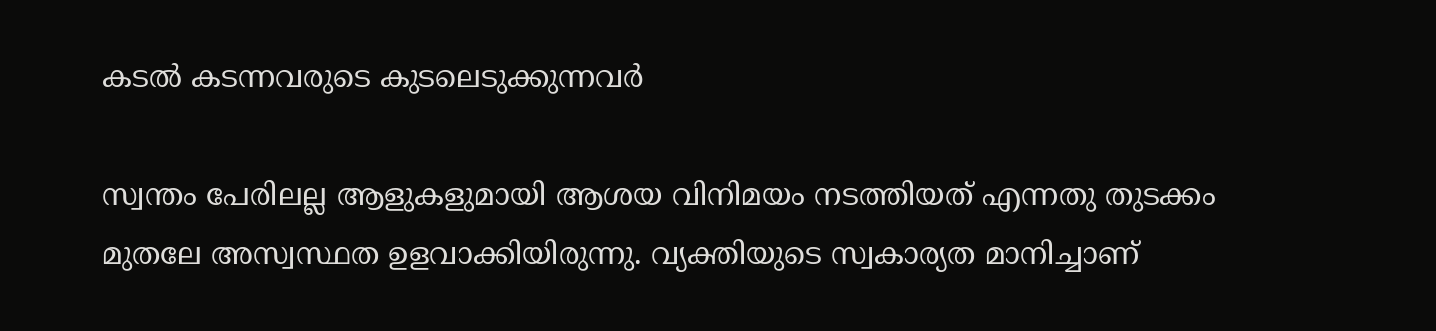കടൽ കടന്നവരുടെ കുടലെടുക്കുന്നവർ

സ്വന്തം പേരിലല്ല ആളുകളുമായി ആശയ വിനിമയം നടത്തിയത് എന്നതു തുടക്കം മുതലേ അസ്വസ്ഥത ഉളവാക്കിയിരുന്നു. വ്യക്തിയുടെ സ്വകാര്യത മാനിച്ചാണ്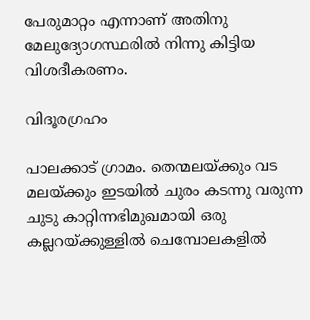പേരുമാറ്റം എന്നാണ് അതിനു മേലുദ്യോഗസ്ഥരിൽ നിന്നു കിട്ടിയ വിശദീകരണം.

വിദൂരഗ്രഹം

പാലക്കാട് ഗ്രാമം. തെന്മലയ്ക്കും വട മലയ്ക്കും ഇടയിൽ ചുരം കടന്നു വരുന്ന ചുടു കാറ്റിന്നഭിമുഖമായി ഒരു കല്ലറയ്ക്കുള്ളിൽ ചെമ്പോലകളിൽ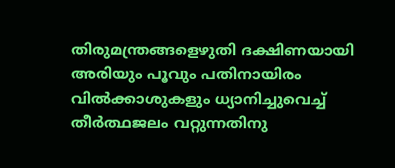തിരുമന്ത്രങ്ങളെഴുതി ദക്ഷിണയായി അരിയും പൂവും പതിനായിരം വിൽക്കാശുകളും ധ്യാനിച്ചുവെച്ച് തീർത്ഥജലം വറ്റുന്നതിനു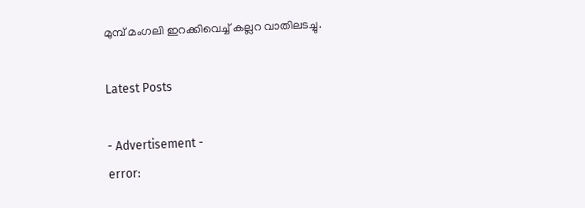മുമ്പ് മംഗലി ഇറക്കിവെച്ച് കല്ലറ വാതിലടച്ചു.

Latest Posts

- Advertisement -
error: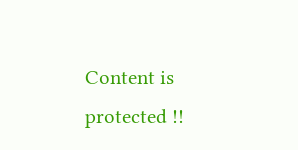Content is protected !!